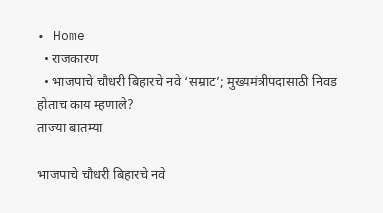• Home
  • राजकारण
  • भाजपाचे चौधरी बिहारचे नवे ‘सम्राट’; मुख्यमंत्रीपदासाठी निवड होताच काय म्हणाले?
ताज्या बातम्या

भाजपाचे चौधरी बिहारचे नवे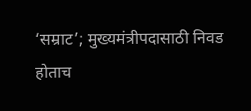‘सम्राट’; मुख्यमंत्रीपदासाठी निवड होताच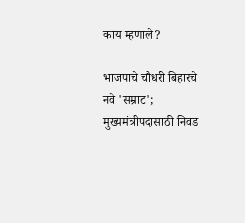काय म्हणाले?

भाजपाचे चौधरी बिहारचे नवे 'सम्राट'; मुख्यमंत्रीपदासाठी निवड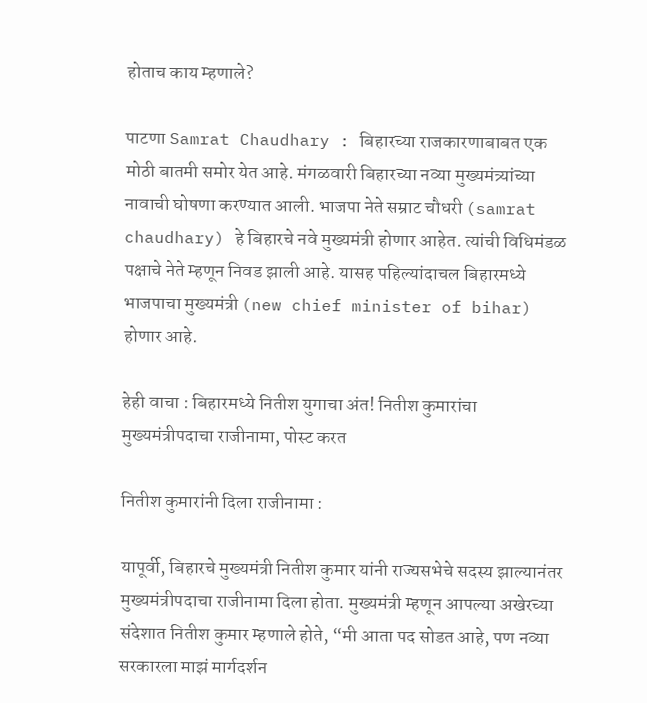होताच काय म्हणाले?

पाटणा Samrat Chaudhary : बिहारच्या राजकारणाबाबत एक मोठी बातमी समोर येत आहे. मंगळवारी बिहारच्या नव्या मुख्यमंत्र्यांच्या नावाची घोषणा करण्यात आली. भाजपा नेते सम्राट चौधरी (samrat chaudhary) हे बिहारचे नवे मुख्यमंत्री होणार आहेत. त्यांची विधिमंडळ पक्षाचे नेते म्हणून निवड झाली आहे. यासह पहिल्यांदाचल बिहारमध्ये भाजपाचा मुख्यमंत्री (new chief minister of bihar) होणार आहे.

हेही वाचा : बिहारमध्ये नितीश युगाचा अंत! नितीश कुमारांचा मुख्यमंत्रीपदाचा राजीनामा, पोस्ट करत

नितीश कुमारांनी दिला राजीनामा :

यापूर्वी, बिहारचे मुख्यमंत्री नितीश कुमार यांनी राज्यसभेचे सदस्य झाल्यानंतर मुख्यमंत्रीपदाचा राजीनामा दिला होता. मुख्यमंत्री म्हणून आपल्या अखेरच्या संदेशात नितीश कुमार म्हणाले होते, “मी आता पद सोडत आहे, पण नव्या सरकारला माझं मार्गदर्शन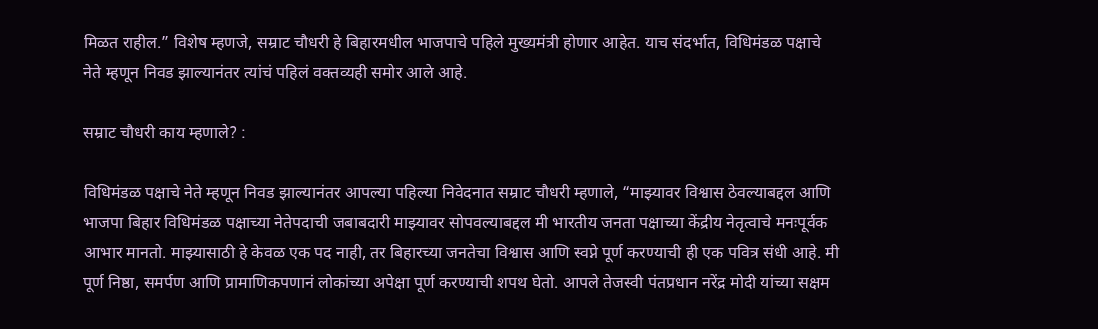मिळत राहील.” विशेष म्हणजे, सम्राट चौधरी हे बिहारमधील भाजपाचे पहिले मुख्यमंत्री होणार आहेत. याच संदर्भात, विधिमंडळ पक्षाचे नेते म्हणून निवड झाल्यानंतर त्यांचं पहिलं वक्तव्यही समोर आले आहे.

सम्राट चौधरी काय म्हणाले? :

विधिमंडळ पक्षाचे नेते म्हणून निवड झाल्यानंतर आपल्या पहिल्या निवेदनात सम्राट चौधरी म्हणाले, “माझ्यावर विश्वास ठेवल्याबद्दल आणि भाजपा बिहार विधिमंडळ पक्षाच्या नेतेपदाची जबाबदारी माझ्यावर सोपवल्याबद्दल मी भारतीय जनता पक्षाच्या केंद्रीय नेतृत्वाचे मनःपूर्वक आभार मानतो. माझ्यासाठी हे केवळ एक पद नाही, तर बिहारच्या जनतेचा विश्वास आणि स्वप्ने पूर्ण करण्याची ही एक पवित्र संधी आहे. मी पूर्ण निष्ठा, समर्पण आणि प्रामाणिकपणानं लोकांच्या अपेक्षा पूर्ण करण्याची शपथ घेतो. आपले तेजस्वी पंतप्रधान नरेंद्र मोदी यांच्या सक्षम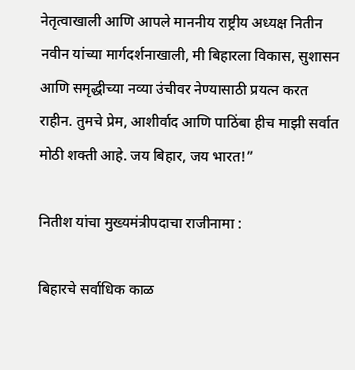नेतृत्वाखाली आणि आपले माननीय राष्ट्रीय अध्यक्ष नितीन नवीन यांच्या मार्गदर्शनाखाली, मी बिहारला विकास, सुशासन आणि समृद्धीच्या नव्या उंचीवर नेण्यासाठी प्रयत्न करत राहीन. तुमचे प्रेम, आशीर्वाद आणि पाठिंबा हीच माझी सर्वात मोठी शक्ती आहे. जय बिहार, जय भारत!”

नितीश यांचा मुख्यमंत्रीपदाचा राजीनामा :

बिहारचे सर्वाधिक काळ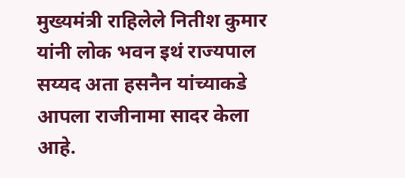मुख्यमंत्री राहिलेले नितीश कुमार यांनी लोक भवन इथं राज्यपाल सय्यद अता हसनैन यांच्याकडे आपला राजीनामा सादर केला आहे.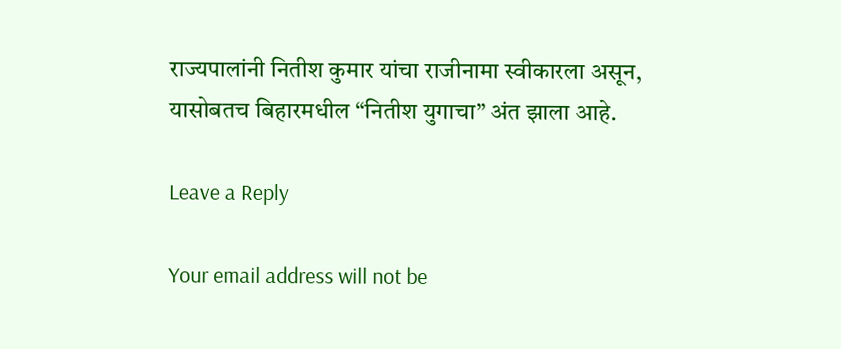राज्यपालांनी नितीश कुमार यांचा राजीनामा स्वीकारला असून, यासोबतच बिहारमधील “नितीश युगाचा” अंत झाला आहे.

Leave a Reply

Your email address will not be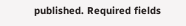published. Required fields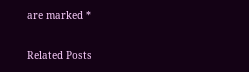are marked *

Related Posts